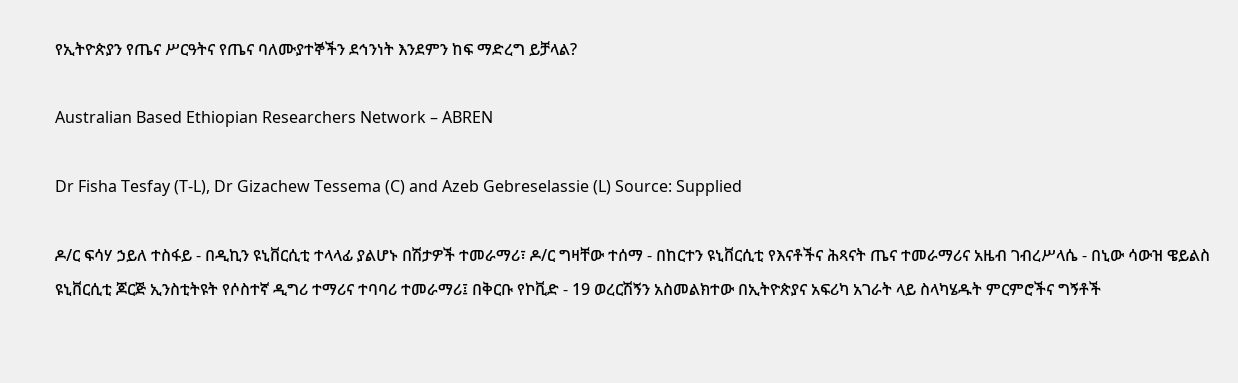የኢትዮጵያን የጤና ሥርዓትና የጤና ባለሙያተኞችን ደኅንነት እንደምን ከፍ ማድረግ ይቻላል?

Australian Based Ethiopian Researchers Network – ABREN

Dr Fisha Tesfay (T-L), Dr Gizachew Tessema (C) and Azeb Gebreselassie (L) Source: Supplied

ዶ/ር ፍሳሃ ኃይለ ተስፋይ - በዲኪን ዩኒቨርሲቲ ተላላፊ ያልሆኑ በሽታዎች ተመራማሪ፣ ዶ/ር ግዛቸው ተሰማ - በከርተን ዩኒቨርሲቲ የእናቶችና ሕጻናት ጤና ተመራማሪና አዜብ ገብረሥላሴ - በኒው ሳውዝ ዌይልስ ዩኒቨርሲቲ ጆርጅ ኢንስቲትዩት የሶስተኛ ዲግሪ ተማሪና ተባባሪ ተመራማሪ፤ በቅርቡ የኮቪድ - 19 ወረርሽኝን አስመልክተው በኢትዮጵያና አፍሪካ አገራት ላይ ስላካሄዱት ምርምሮችና ግኝቶች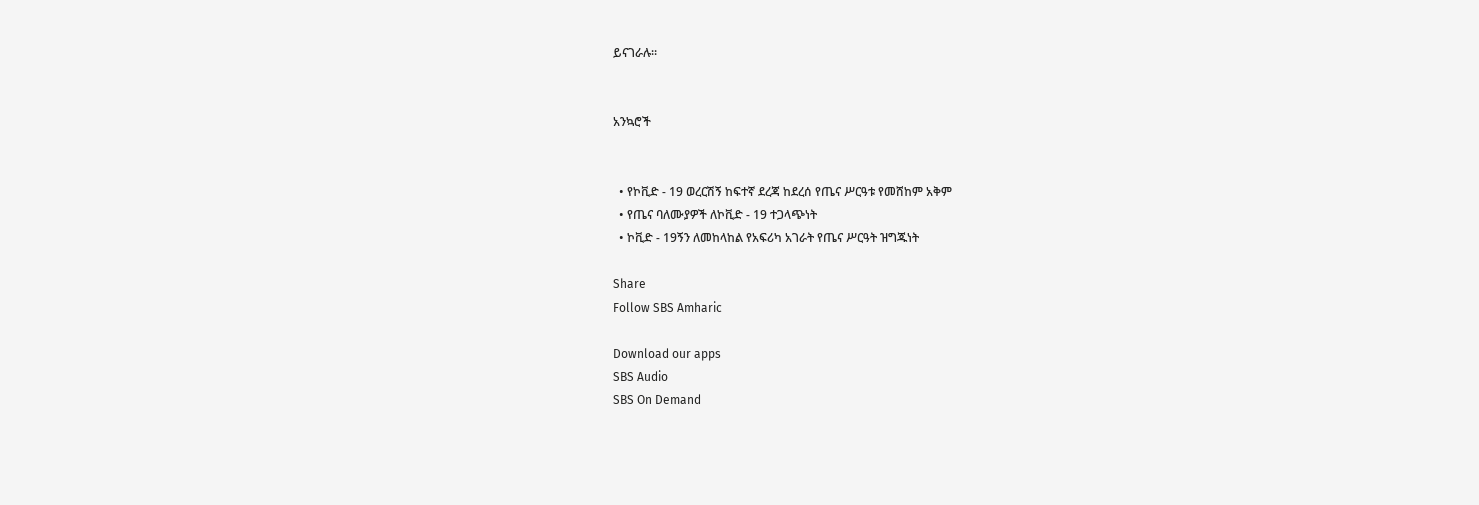ይናገራሉ።


አንኳሮች


  • የኮቪድ - 19 ወረርሽኝ ከፍተኛ ደረጃ ከደረሰ የጤና ሥርዓቱ የመሸከም አቅም
  • የጤና ባለሙያዎች ለኮቪድ - 19 ተጋላጭነት
  • ኮቪድ - 19ኝን ለመከላከል የአፍሪካ አገራት የጤና ሥርዓት ዝግጁነት

Share
Follow SBS Amharic

Download our apps
SBS Audio
SBS On Demand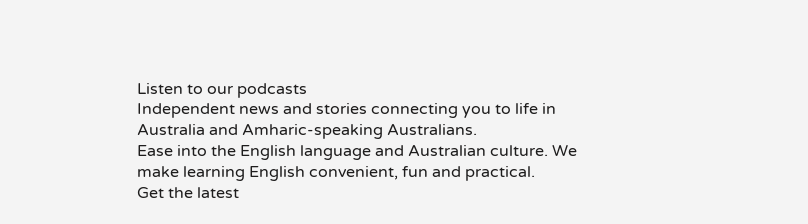Listen to our podcasts
Independent news and stories connecting you to life in Australia and Amharic-speaking Australians.
Ease into the English language and Australian culture. We make learning English convenient, fun and practical.
Get the latest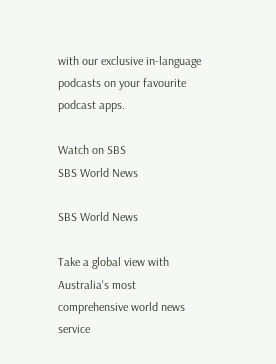with our exclusive in-language podcasts on your favourite podcast apps.

Watch on SBS
SBS World News

SBS World News

Take a global view with Australia's most comprehensive world news service